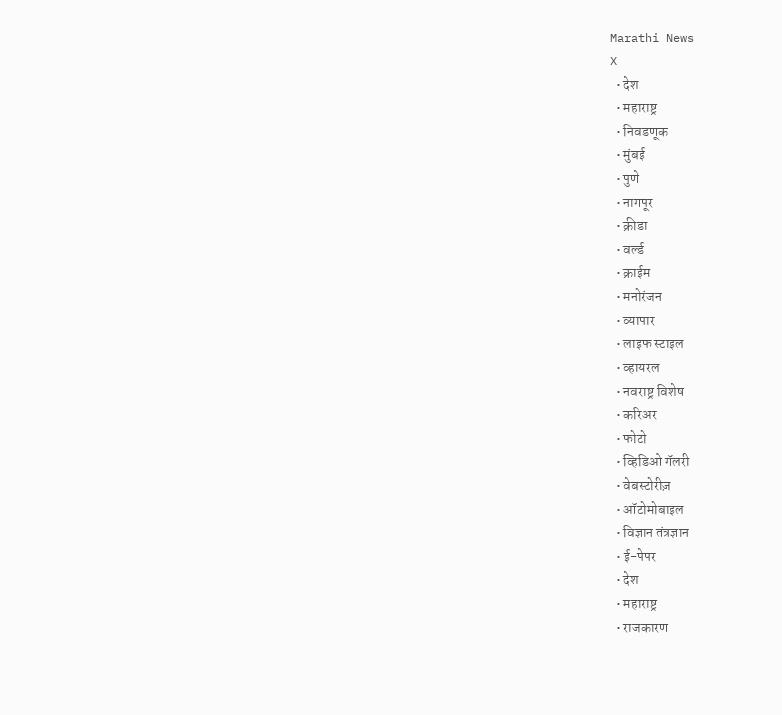Marathi News
X
  • देश
  • महाराष्ट्र
  • निवडणूक
  • मुंबई
  • पुणे
  • नागपूर
  • क्रीडा
  • वर्ल्ड
  • क्राईम
  • मनोरंजन
  • व्यापार
  • लाइफ स्टाइल
  • व्हायरल
  • नवराष्ट्र विशेष
  • करिअर
  • फोटो
  • व्हिडिओ गॅलरी
  • वेबस्टोरीज़
  • ऑटोमोबाइल
  • विज्ञान तंत्रज्ञान
  • ई-पेपर
  • देश
  • महाराष्ट्र
  • राजकारण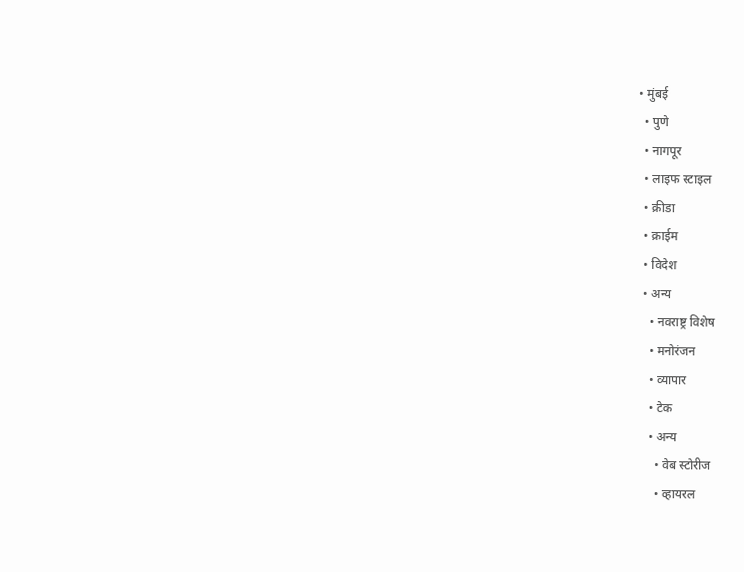• मुंबई
  • पुणे
  • नागपूर
  • लाइफ स्टाइल
  • क्रीडा
  • क्राईम
  • विदेश
  • अन्य
    • नवराष्ट्र विशेष
    • मनोरंजन
    • व्यापार
    • टेक
    • अन्य
      • वेब स्टोरीज
      • व्हायरल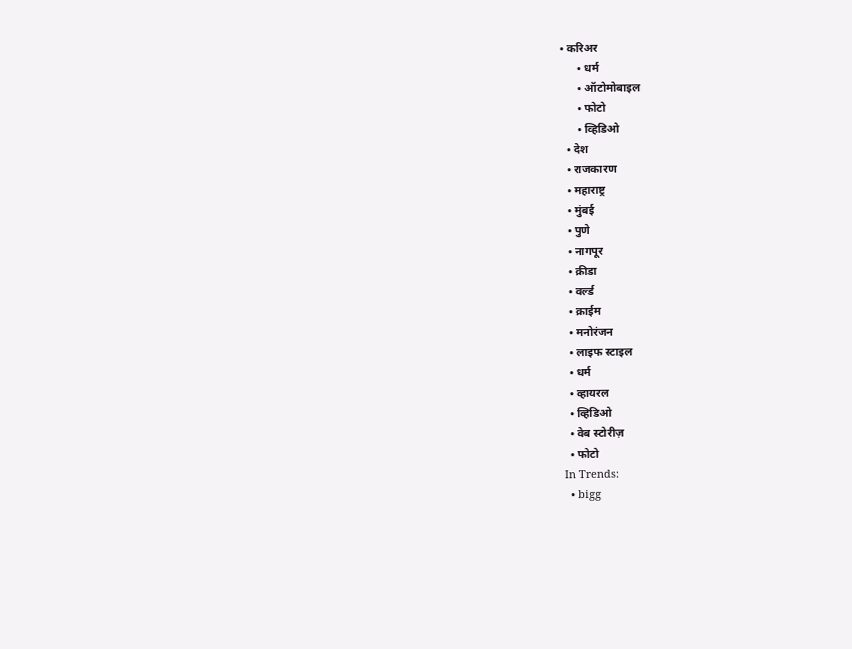• करिअर
      • धर्म
      • ऑटोमोबाइल
      • फोटो
      • व्हिडिओ
  • देश
  • राजकारण
  • महाराष्ट्र
  • मुंबई
  • पुणे
  • नागपूर
  • क्रीडा
  • वर्ल्ड
  • क्राईम
  • मनोरंजन
  • लाइफ स्टाइल
  • धर्म
  • व्हायरल
  • व्हिडिओ
  • वेब स्टोरीज़
  • फोटो
In Trends:
  • bigg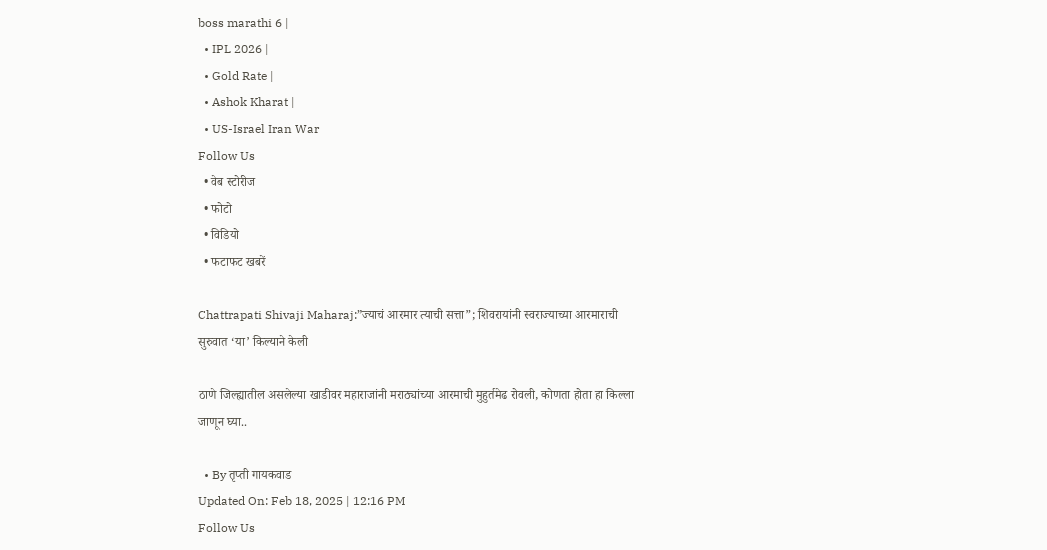boss marathi 6 |
  • IPL 2026 |
  • Gold Rate |
  • Ashok Kharat |
  • US-Israel Iran War
Follow Us
  • वेब स्टोरीज
  • फोटो
  • विडियो
  • फटाफट खबरें

Chattrapati Shivaji Maharaj:”ज्याचं आरमार त्याची सत्ता”; शिवरायांनी स्वराज्याच्या आरमाराची सुरुवात ‘या’ किल्याने केली

ठाणे जिल्ह्यातील असलेल्या खाडीवर महाराजांनी मराठ्यांच्या आरमाची मुहुर्तमेढ रोवली, कोणता होता हा किल्ला जाणून घ्या..

  • By तृप्ती गायकवाड
Updated On: Feb 18, 2025 | 12:16 PM
Follow Us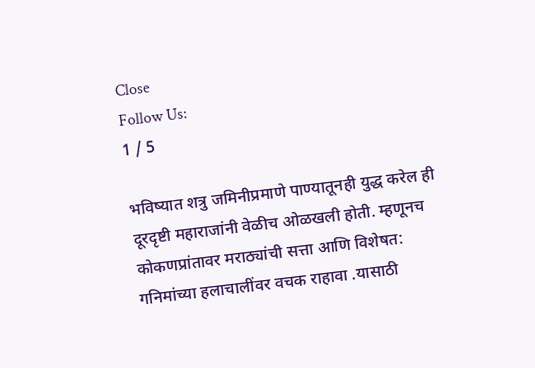Close
Follow Us:
1 / 5

भविष्यात शत्रु जमिनीप्रमाणे पाण्यातूनही युद्ध करेल ही दूरदृष्टी महाराजांनी वेळीच ओळखली होती. म्हणूनच कोकणप्रांतावर मराठ्यांची सत्ता आणि विशेषत: गनिमांच्या हलाचालींवर वचक राहावा .यासाठी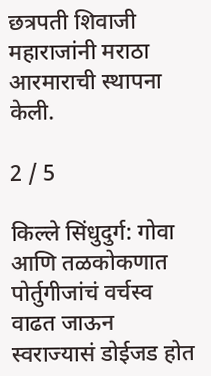छत्रपती शिवाजी महाराजांनी मराठा आरमाराची स्थापना केली.

2 / 5

किल्ले सिंधुदुर्ग: गोवा आणि तळकोकणात पोर्तुगीजांचं वर्चस्व वाढत जाऊन स्वराज्यासं डोईजड होत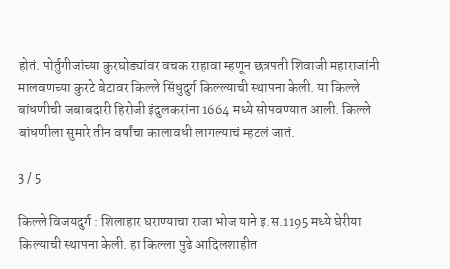होतं. पोर्तुगीजांच्या कुरघोड्यांवर वचक राहावा म्हणून छत्रपती शिवाजी महाराजांनी मालवणच्या कुरटे बेटावर किल्ले सिंधुदुर्ग किल्ल्याची स्थापना केली. या किल्ले बांधणीची जबाबदारी हिरोजी इंदुलकरांना 1664 मध्ये सोपवण्यात आली. किल्ले बांधणीला सुमारे तीन वर्षांचा कालावधी लागल्याचं म्हटलं जातं.

3 / 5

किल्ले विजयदुर्ग : शिलाहार घराण्याचा राजा भोज याने इ.स.1195 मध्ये घेरीया किल्याची स्थापना केली. हा किल्ला पुढे आदिलशाहीत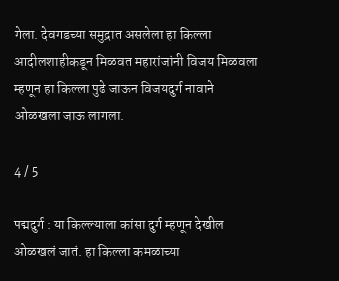गेला. देवगडच्या समुद्रात असलेला हा किल्ला आदीलशाहीकडून मिळवत महारांजांनी विजय मिळवला म्हणून हा किल्ला पुढे जाऊन विजयदुर्ग नावाने ओळखला जाऊ लागला.

4 / 5

पद्मदुर्ग : या किल्ल्याला कांसा दुर्ग म्हणून देखील ओळखलं जातं. हा किल्ला कमळाच्या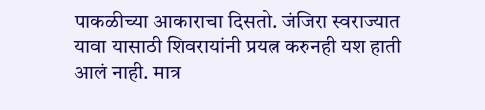पाकळीच्या आकाराचा दिसतो. जंजिरा स्वराज्यात यावा यासाठी शिवरायांनी प्रयत्न करुनही यश हाती आलं नाही. मात्र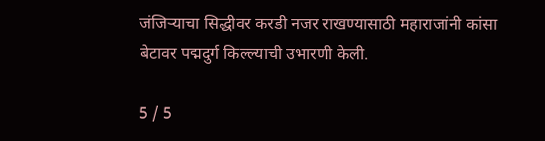जंजिऱ्याचा सिद्धीवर करडी नजर राखण्यासाठी महाराजांनी कांसा बेटावर पद्मदुर्ग किल्ल्याची उभारणी केली.

5 / 5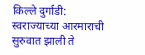किल्ले दुर्गाडी: स्वराज्याच्या आरमाराची सुरुवात झाली ते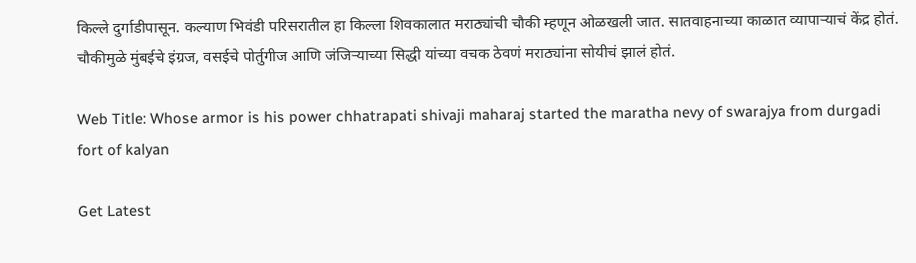किल्ले दुर्गाडीपासून. कल्याण भिवंडी परिसरातील हा किल्ला शिवकालात मराठ्यांची चौकी म्हणून ओळखली जात. सातवाहनाच्या काळात व्यापाऱ्याचं केंद्र होतं. चौकीमुळे मुंबईचे इंग्रज, वसईचे पोर्तुगीज आणि जंजिऱ्याच्या सिद्धी यांच्या वचक ठेवणं मराठ्यांना सोयीचं झालं होतं.

Web Title: Whose armor is his power chhatrapati shivaji maharaj started the maratha nevy of swarajya from durgadi fort of kalyan

Get Latest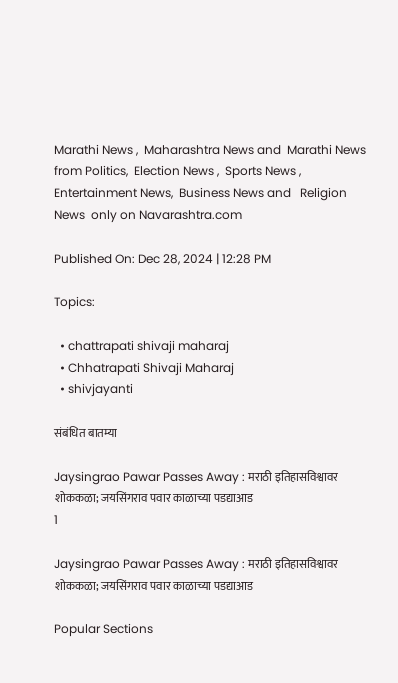Marathi News ,  Maharashtra News and  Marathi News from Politics,  Election News ,  Sports News ,  Entertainment News,  Business News and   Religion News  only on Navarashtra.com

Published On: Dec 28, 2024 | 12:28 PM

Topics:

  • chattrapati shivaji maharaj
  • Chhatrapati Shivaji Maharaj
  • shivjayanti

संबंधित बातम्या

Jaysingrao Pawar Passes Away : मराठी इतिहासविश्वावर शोककळा; जयसिंगराव पवार काळाच्या पडद्याआड
1

Jaysingrao Pawar Passes Away : मराठी इतिहासविश्वावर शोककळा; जयसिंगराव पवार काळाच्या पडद्याआड

Popular Sections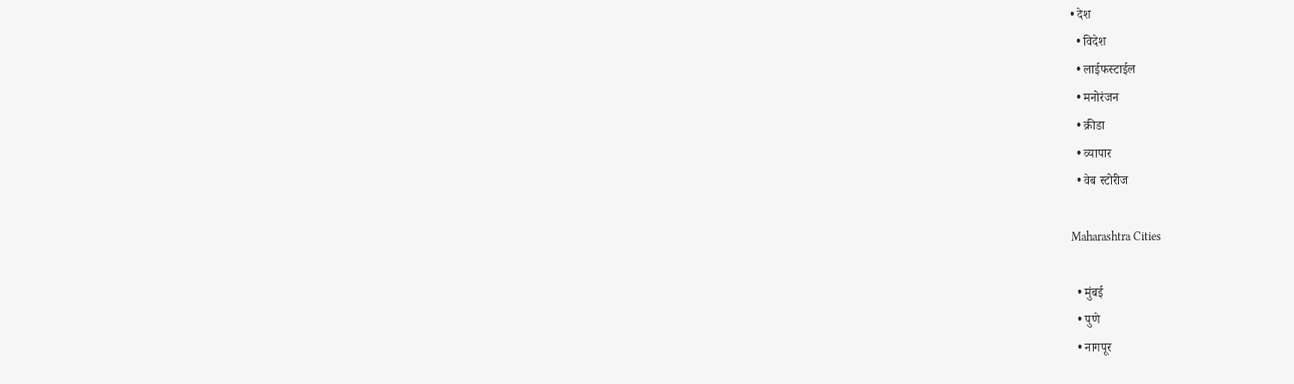• देश
  • विदेश
  • लाईफस्टाईल
  • मनोरंजन
  • क्रीडा
  • व्यापार
  • वेब स्टोरीज

Maharashtra Cities

  • मुंबई
  • पुणे
  • नागपूर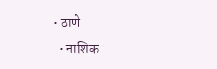• ठाणे
  • नाशिक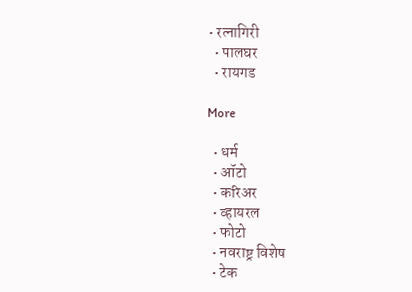• रत्नागिरी
  • पालघर
  • रायगड

More

  • धर्म
  • ऑटो
  • करिअर
  • व्हायरल
  • फोटो
  • नवराष्ट्र विशेष
  • टेक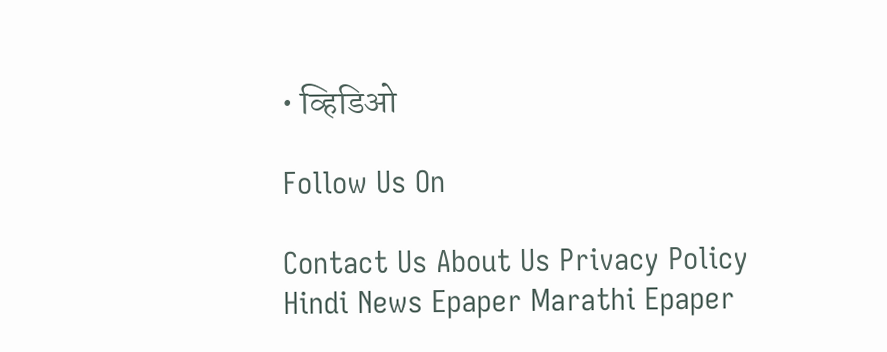• व्हिडिओ

Follow Us On

Contact Us About Us Privacy Policy
Hindi News Epaper Marathi Epaper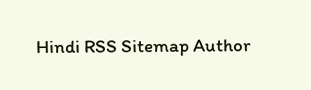Hindi RSS Sitemap Author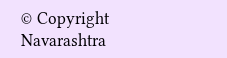© Copyright Navarashtra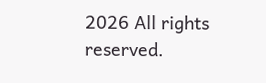2026 All rights reserved.